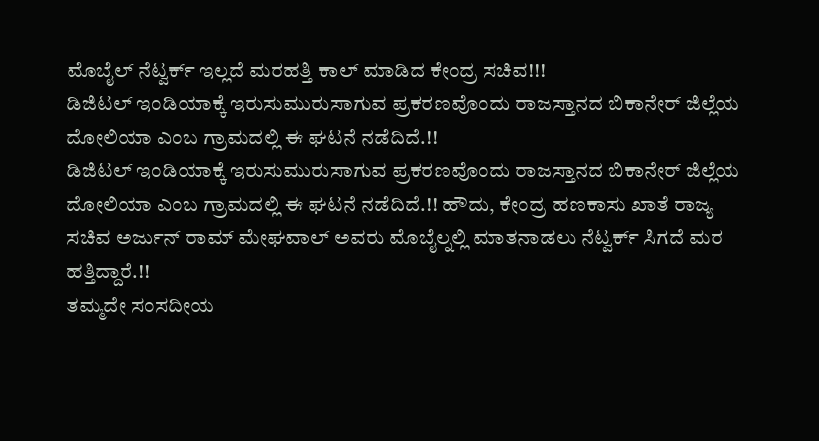ಮೊಬೈಲ್ ನೆಟ್ವರ್ಕ್ ಇಲ್ಲದೆ ಮರಹತ್ತಿ ಕಾಲ್ ಮಾಡಿದ ಕೇಂದ್ರ ಸಚಿವ!!!
ಡಿಜಿಟಲ್ ಇಂಡಿಯಾಕ್ಕೆ ಇರುಸುಮುರುಸಾಗುವ ಪ್ರಕರಣವೊಂದು ರಾಜಸ್ತಾನದ ಬಿಕಾನೇರ್ ಜಿಲ್ಲೆಯ ದೋಲಿಯಾ ಎಂಬ ಗ್ರಾಮದಲ್ಲಿ ಈ ಘಟನೆ ನಡೆದಿದೆ.!!
ಡಿಜಿಟಲ್ ಇಂಡಿಯಾಕ್ಕೆ ಇರುಸುಮುರುಸಾಗುವ ಪ್ರಕರಣವೊಂದು ರಾಜಸ್ತಾನದ ಬಿಕಾನೇರ್ ಜಿಲ್ಲೆಯ ದೋಲಿಯಾ ಎಂಬ ಗ್ರಾಮದಲ್ಲಿ ಈ ಘಟನೆ ನಡೆದಿದೆ.!! ಹೌದು, ಕೇಂದ್ರ ಹಣಕಾಸು ಖಾತೆ ರಾಜ್ಯ ಸಚಿವ ಅರ್ಜುನ್ ರಾಮ್ ಮೇಘವಾಲ್ ಅವರು ಮೊಬೈಲ್ನಲ್ಲಿ ಮಾತನಾಡಲು ನೆಟ್ವರ್ಕ್ ಸಿಗದೆ ಮರ ಹತ್ತಿದ್ದಾರೆ.!!
ತಮ್ಮದೇ ಸಂಸದೀಯ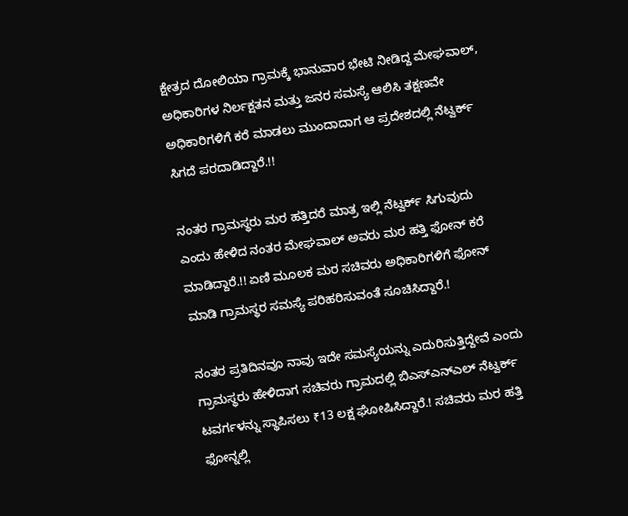ಕ್ಷೇತ್ರದ ದೋಲಿಯಾ ಗ್ರಾಮಕ್ಕೆ ಭಾನುವಾರ ಭೇಟಿ ನೀಡಿದ್ದ ಮೇಘವಾಲ್, ಅಧಿಕಾರಿಗಳ ನಿರ್ಲಕ್ಷತನ ಮತ್ತು ಜನರ ಸಮಸ್ಯೆ ಆಲಿಸಿ ತಕ್ಷಣವೇ ಅಧಿಕಾರಿಗಳಿಗೆ ಕರೆ ಮಾಡಲು ಮುಂದಾದಾಗ ಆ ಪ್ರದೇಶದಲ್ಲಿ ನೆಟ್ವರ್ಕ್ ಸಿಗದೆ ಪರದಾಡಿದ್ದಾರೆ.!!

ನಂತರ ಗ್ರಾಮಸ್ಥರು ಮರ ಹತ್ತಿದರೆ ಮಾತ್ರ ಇಲ್ಲಿ ನೆಟ್ವರ್ಕ್ ಸಿಗುವುದು ಎಂದು ಹೇಳಿದ ನಂತರ ಮೇಘವಾಲ್ ಅವರು ಮರ ಹತ್ತಿ ಫೋನ್ ಕರೆ ಮಾಡಿದ್ದಾರೆ.!! ಏಣಿ ಮೂಲಕ ಮರ ಸಚಿವರು ಅಧಿಕಾರಿಗಳಿಗೆ ಫೋನ್ ಮಾಡಿ ಗ್ರಾಮಸ್ಥರ ಸಮಸ್ಯೆ ಪರಿಹರಿಸುವಂತೆ ಸೂಚಿಸಿದ್ದಾರೆ.!

ನಂತರ ಪ್ರತಿದಿನವೂ ನಾವು ಇದೇ ಸಮಸ್ಯೆಯನ್ನು ಎದುರಿಸುತ್ತಿದ್ದೇವೆ ಎಂದು ಗ್ರಾಮಸ್ಥರು ಹೇಳಿದಾಗ ಸಚಿವರು ಗ್ರಾಮದಲ್ಲಿ ಬಿಎಸ್ಎನ್ಎಲ್ ನೆಟ್ವರ್ಕ್ ಟವರ್ಗಳನ್ನು ಸ್ಥಾಪಿಸಲು ₹13 ಲಕ್ಷ ಘೋಷಿಸಿದ್ದಾರೆ.! ಸಚಿವರು ಮರ ಹತ್ತಿ ಫೋನ್ನಲ್ಲಿ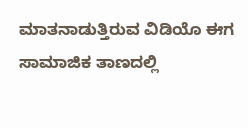ಮಾತನಾಡುತ್ತಿರುವ ವಿಡಿಯೊ ಈಗ ಸಾಮಾಜಿಕ ತಾಣದಲ್ಲಿ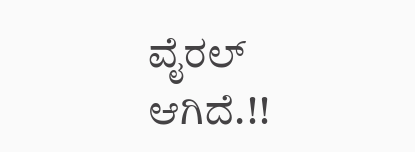ವೈರಲ್ ಆಗಿದೆ.!!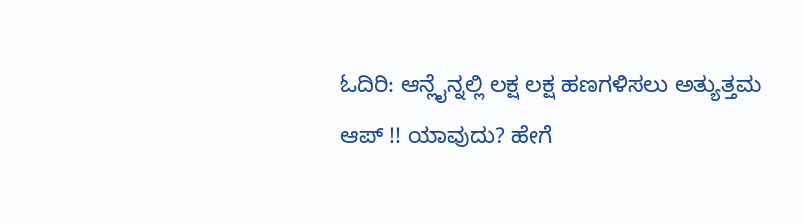ಓದಿರಿ: ಆನ್ಲೈನ್ನಲ್ಲಿ ಲಕ್ಷ ಲಕ್ಷ ಹಣಗಳಿಸಲು ಅತ್ಯುತ್ತಮ ಆಪ್ !! ಯಾವುದು? ಹೇಗೆ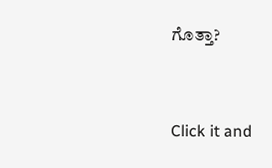ಗೊತ್ತಾ?


Click it and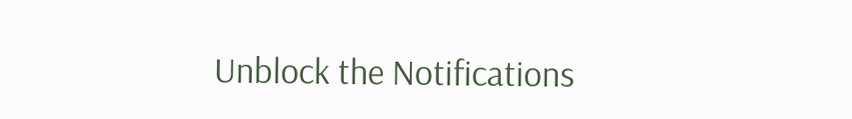Unblock the Notifications